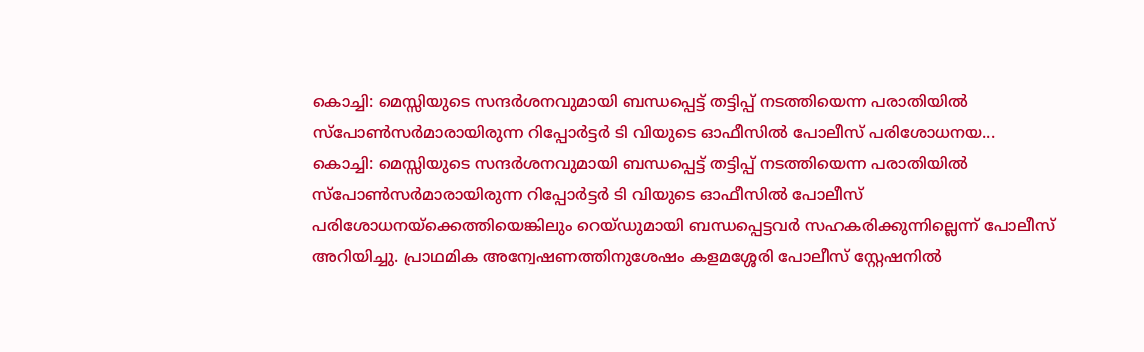കൊച്ചി: മെസ്സിയുടെ സന്ദർശനവുമായി ബന്ധപ്പെട്ട് തട്ടിപ്പ് നടത്തിയെന്ന പരാതിയിൽ സ്പോൺസർമാരായിരുന്ന റിപ്പോർട്ടർ ടി വിയുടെ ഓഫീസിൽ പോലീസ് പരിശോധനയ...
കൊച്ചി: മെസ്സിയുടെ സന്ദർശനവുമായി ബന്ധപ്പെട്ട് തട്ടിപ്പ് നടത്തിയെന്ന പരാതിയിൽ സ്പോൺസർമാരായിരുന്ന റിപ്പോർട്ടർ ടി വിയുടെ ഓഫീസിൽ പോലീസ് പരിശോധനയ്ക്കെത്തിയെങ്കിലും റെയ്ഡുമായി ബന്ധപ്പെട്ടവർ സഹകരിക്കുന്നില്ലെന്ന് പോലീസ് അറിയിച്ചു. പ്രാഥമിക അന്വേഷണത്തിനുശേഷം കളമശ്ശേരി പോലീസ് സ്റ്റേഷനിൽ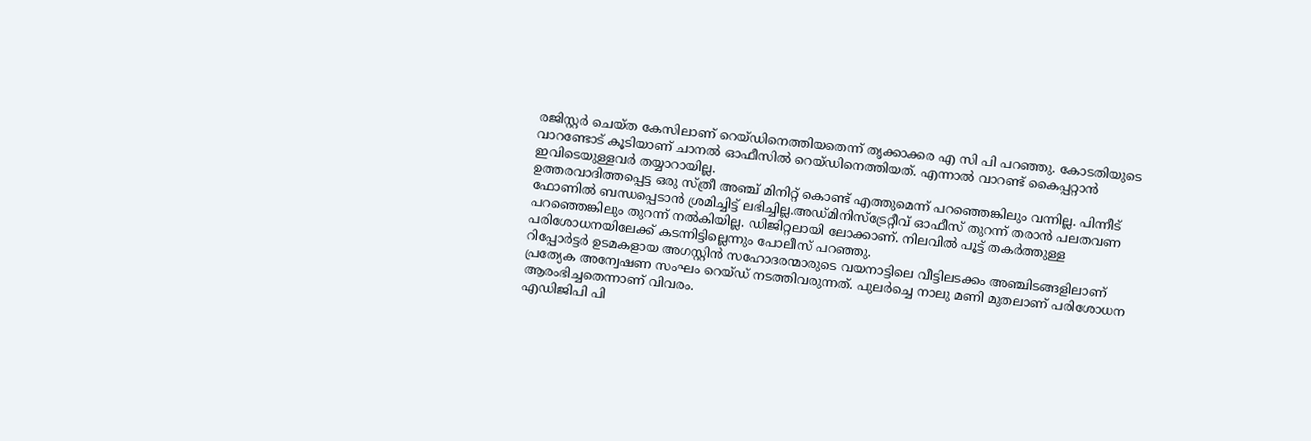രജിസ്റ്റർ ചെയ്ത കേസിലാണ് റെയ്ഡിനെത്തിയതെന്ന് തൃക്കാക്കര എ സി പി പറഞ്ഞു. കോടതിയുടെ വാറണ്ടോട് കൂടിയാണ് ചാനൽ ഓഫീസിൽ റെയ്ഡിനെത്തിയത്. എന്നാൽ വാറണ്ട് കൈപ്പറ്റാൻ ഇവിടെയുള്ളവർ തയ്യാറായില്ല.
ഉത്തരവാദിത്തപ്പെട്ട ഒരു സ്ത്രീ അഞ്ച് മിനിറ്റ് കൊണ്ട് എത്തുമെന്ന് പറഞ്ഞെങ്കിലും വന്നില്ല. പിന്നീട് ഫോണിൽ ബന്ധപ്പെടാൻ ശ്രമിച്ചിട്ട് ലഭിച്ചില്ല.അഡ്മിനിസ്ട്രേറ്റീവ് ഓഫീസ് തുറന്ന് തരാൻ പലതവണ പറഞ്ഞെങ്കിലും തുറന്ന് നൽകിയില്ല. ഡിജിറ്റലായി ലോക്കാണ്. നിലവിൽ പൂട്ട് തകർത്തുള്ള പരിശോധനയിലേക്ക് കടന്നിട്ടില്ലെന്നും പോലീസ് പറഞ്ഞു.
റിപ്പോർട്ടർ ഉടമകളായ അഗസ്റ്റിൻ സഹോദരന്മാരുടെ വയനാട്ടിലെ വീട്ടിലടക്കം അഞ്ചിടങ്ങളിലാണ് പ്രത്യേക അന്വേഷണ സംഘം റെയ്ഡ് നടത്തിവരുന്നത്. പുലർച്ചെ നാലു മണി മുതലാണ് പരിശോധന ആരംഭിച്ചതെന്നാണ് വിവരം.
എഡിജിപി പി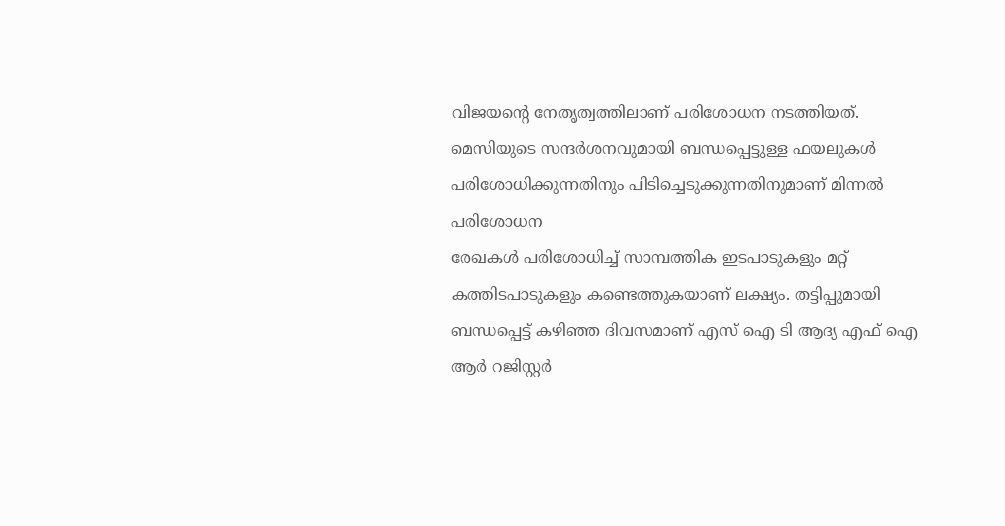വിജയന്റെ നേതൃത്വത്തിലാണ് പരിശോധന നടത്തിയത്. മെസിയുടെ സന്ദർശനവുമായി ബന്ധപ്പെട്ടുള്ള ഫയലുകൾ പരിശോധിക്കുന്നതിനും പിടിച്ചെടുക്കുന്നതിനുമാണ് മിന്നൽ പരിശോധന
രേഖകൾ പരിശോധിച്ച് സാമ്പത്തിക ഇടപാടുകളും മറ്റ് കത്തിടപാടുകളും കണ്ടെത്തുകയാണ് ലക്ഷ്യം. തട്ടിപ്പുമായി ബന്ധപ്പെട്ട് കഴിഞ്ഞ ദിവസമാണ് എസ് ഐ ടി ആദ്യ എഫ് ഐ ആർ റജിസ്റ്റർ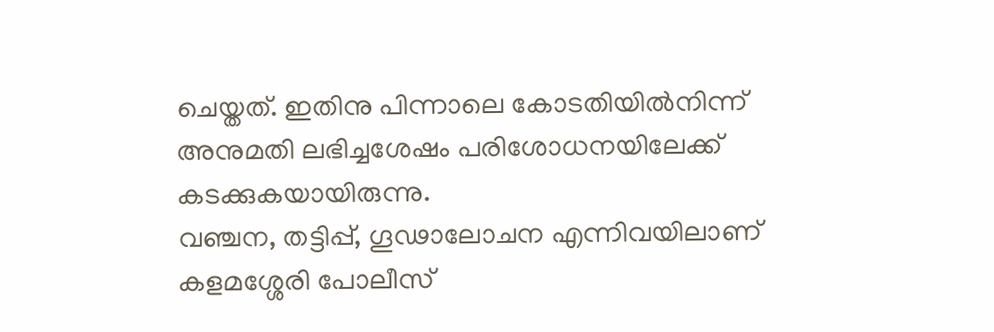ചെയ്തത്. ഇതിനു പിന്നാലെ കോടതിയിൽനിന്ന് അനുമതി ലഭിച്ചശേഷം പരിശോധനയിലേക്ക് കടക്കുകയായിരുന്നു.
വഞ്ചന, തട്ടിപ്പ്, ഗൂഢാലോചന എന്നിവയിലാണ് കളമശ്ശേരി പോലീസ്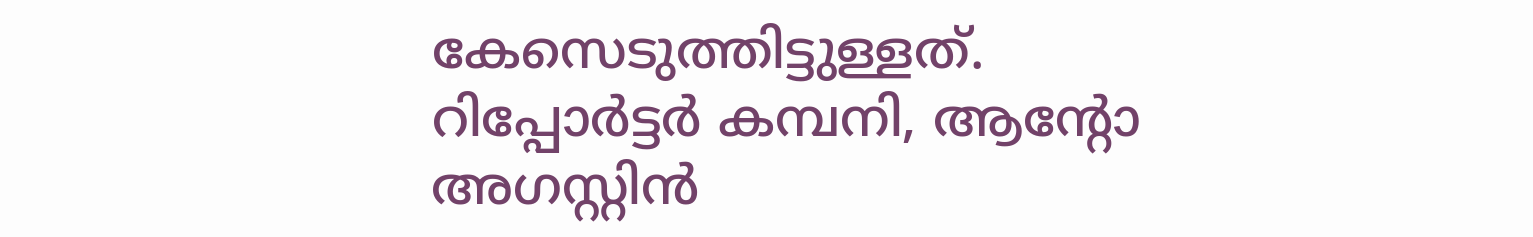കേസെടുത്തിട്ടുള്ളത്. റിപ്പോർട്ടർ കമ്പനി, ആന്റോ അഗസ്റ്റിൻ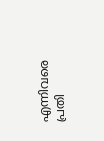എന്നിവരെ പ്രതി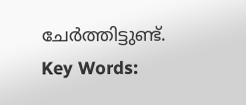ചേർത്തിട്ടുണ്ട്.
Key Words: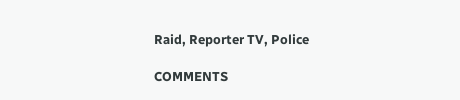Raid, Reporter TV, Police

COMMENTS